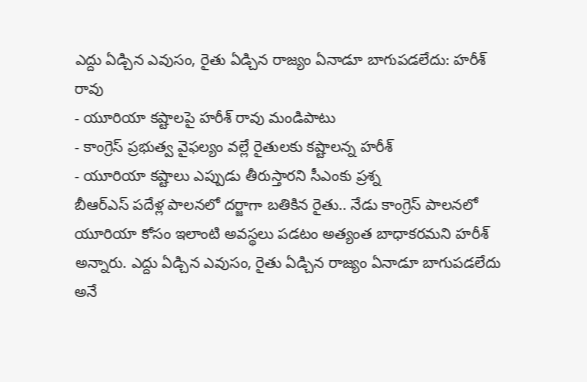ఎద్దు ఏడ్చిన ఎవుసం, రైతు ఏడ్చిన రాజ్యం ఏనాడూ బాగుపడలేదు: హరీశ్ రావు
- యూరియా కష్టాలపై హరీశ్ రావు మండిపాటు
- కాంగ్రెస్ ప్రభుత్వ వైఫల్యం వల్లే రైతులకు కష్టాలన్న హరీశ్
- యూరియా కష్టాలు ఎప్పుడు తీరుస్తారని సీఎంకు ప్రశ్న
బీఆర్ఎస్ పదేళ్ల పాలనలో దర్జాగా బతికిన రైతు.. నేడు కాంగ్రెస్ పాలనలో యూరియా కోసం ఇలాంటి అవస్థలు పడటం అత్యంత బాధాకరమని హరీశ్ అన్నారు. ఎద్దు ఏడ్చిన ఎవుసం, రైతు ఏడ్చిన రాజ్యం ఏనాడూ బాగుపడలేదు అనే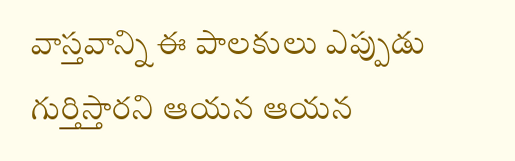వాస్తవాన్ని ఈ పాలకులు ఎప్పుడు గుర్తిస్తారని ఆయన ఆయన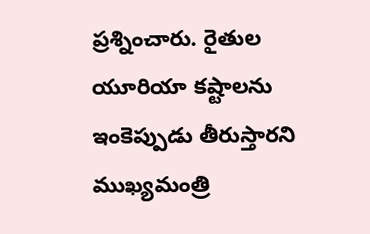ప్రశ్నించారు. రైతుల యూరియా కష్టాలను ఇంకెప్పుడు తీరుస్తారని ముఖ్యమంత్రి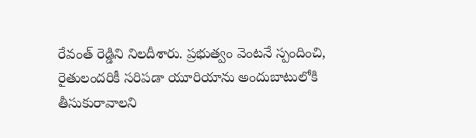రేవంత్ రెడ్డిని నిలదీశారు. ప్రభుత్వం వెంటనే స్పందించి, రైతులందరికీ సరిపడా యూరియాను అందుబాటులోకి తీసుకురావాలని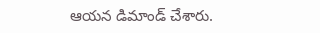ఆయన డిమాండ్ చేశారు.